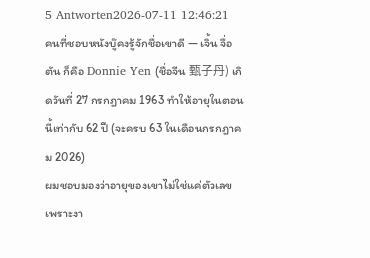5 Antworten2026-07-11 12:46:21
คนที่ชอบหนังบู๊คงรู้จักชื่อเขาดี — เจิ้น จื่อตัน ก็คือ Donnie Yen (ชื่อจีน 甄子丹) เกิดวันที่ 27 กรกฎาคม 1963 ทำให้อายุในตอนนี้เท่ากับ 62 ปี (จะครบ 63 ในเดือนกรกฎาคม 2026)
ผมชอบมองว่าอายุของเขาไม่ใช่แค่ตัวเลข เพราะงา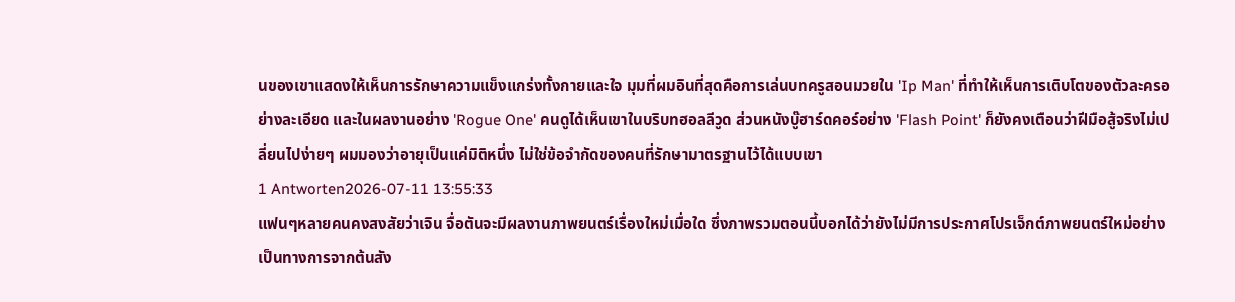นของเขาแสดงให้เห็นการรักษาความแข็งแกร่งทั้งกายและใจ มุมที่ผมอินที่สุดคือการเล่นบทครูสอนมวยใน 'Ip Man' ที่ทำให้เห็นการเติบโตของตัวละครอย่างละเอียด และในผลงานอย่าง 'Rogue One' คนดูได้เห็นเขาในบริบทฮอลลีวูด ส่วนหนังบู๊ฮาร์ดคอร์อย่าง 'Flash Point' ก็ยังคงเตือนว่าฝีมือสู้จริงไม่เปลี่ยนไปง่ายๆ ผมมองว่าอายุเป็นแค่มิติหนึ่ง ไม่ใช่ข้อจำกัดของคนที่รักษามาตรฐานไว้ได้แบบเขา
1 Antworten2026-07-11 13:55:33
แฟนๆหลายคนคงสงสัยว่าเจิน จื่อตันจะมีผลงานภาพยนตร์เรื่องใหม่เมื่อใด ซึ่งภาพรวมตอนนี้บอกได้ว่ายังไม่มีการประกาศโปรเจ็กต์ภาพยนตร์ใหม่อย่างเป็นทางการจากต้นสัง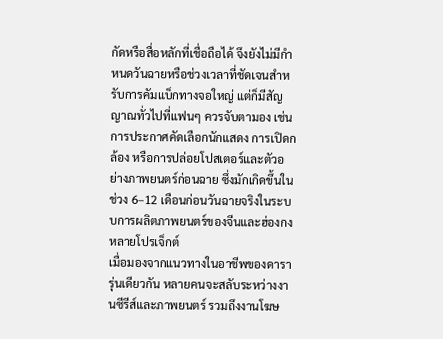กัดหรือสื่อหลักที่เชื่อถือได้ จึงยังไม่มีกำหนดวันฉายหรือช่วงเวลาที่ชัดเจนสำหรับการคัมแบ็กทางจอใหญ่ แต่ก็มีสัญญาณทั่วไปที่แฟนๆ ควรจับตามอง เช่นการประกาศคัดเลือกนักแสดง การเปิดกล้อง หรือการปล่อยโปสเตอร์และตัวอย่างภาพยนตร์ก่อนฉาย ซึ่งมักเกิดขึ้นในช่วง 6–12 เดือนก่อนวันฉายจริงในระบบการผลิตภาพยนตร์ของจีนและฮ่องกงหลายโปรเจ็กต์
เมื่อมองจากแนวทางในอาชีพของดารารุ่นเดียวกัน หลายคนจะสลับระหว่างงานซีรีส์และภาพยนตร์ รวมถึงงานโฆษ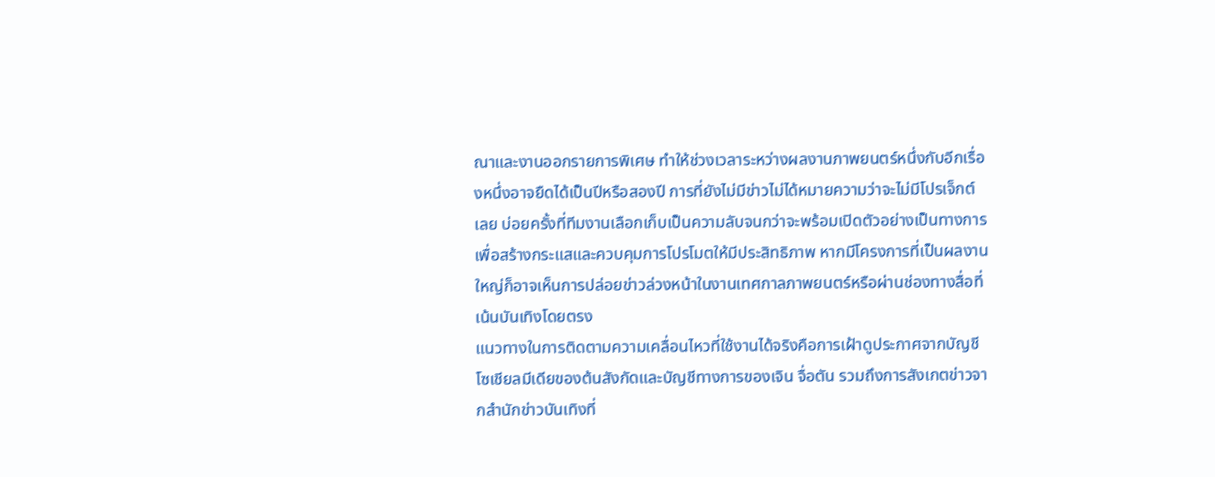ณาและงานออกรายการพิเศษ ทำให้ช่วงเวลาระหว่างผลงานภาพยนตร์หนึ่งกับอีกเรื่องหนึ่งอาจยืดได้เป็นปีหรือสองปี การที่ยังไม่มีข่าวไม่ได้หมายความว่าจะไม่มีโปรเจ็กต์เลย บ่อยครั้งที่ทีมงานเลือกเก็บเป็นความลับจนกว่าจะพร้อมเปิดตัวอย่างเป็นทางการ เพื่อสร้างกระแสและควบคุมการโปรโมตให้มีประสิทธิภาพ หากมีโครงการที่เป็นผลงานใหญ่ก็อาจเห็นการปล่อยข่าวล่วงหน้าในงานเทศกาลภาพยนตร์หรือผ่านช่องทางสื่อที่เน้นบันเทิงโดยตรง
แนวทางในการติดตามความเคลื่อนไหวที่ใช้งานได้จริงคือการเฝ้าดูประกาศจากบัญชีโซเชียลมีเดียของต้นสังกัดและบัญชีทางการของเจิน จื่อตัน รวมถึงการสังเกตข่าวจากสำนักข่าวบันเทิงที่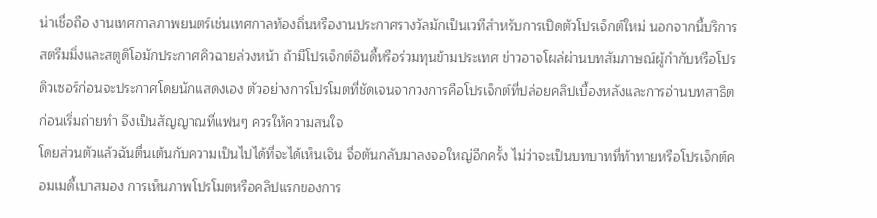น่าเชื่อถือ งานเทศกาลภาพยนตร์เช่นเทศกาลท้องถิ่นหรืองานประกาศรางวัลมักเป็นเวทีสำหรับการเปิดตัวโปรเจ็กต์ใหม่ นอกจากนี้บริการสตรีมมิ่งและสตูดิโอมักประกาศคิวฉายล่วงหน้า ถ้ามีโปรเจ็กต์อินดี้หรือร่วมทุนข้ามประเทศ ข่าวอาจโผล่ผ่านบทสัมภาษณ์ผู้กำกับหรือโปรดิวเซอร์ก่อนจะประกาศโดยนักแสดงเอง ตัวอย่างการโปรโมตที่ชัดเจนจากวงการคือโปรเจ็กต์ที่ปล่อยคลิปเบื้องหลังและการอ่านบทสาธิตก่อนเริ่มถ่ายทำ จึงเป็นสัญญาณที่แฟนๆ ควรให้ความสนใจ
โดยส่วนตัวแล้วฉันตื่นเต้นกับความเป็นไปได้ที่จะได้เห็นเจิน จื่อตันกลับมาลงจอใหญ่อีกครั้ง ไม่ว่าจะเป็นบทบาทที่ท้าทายหรือโปรเจ็กต์คอมเมดี้เบาสมอง การเห็นภาพโปรโมตหรือคลิปแรกของการ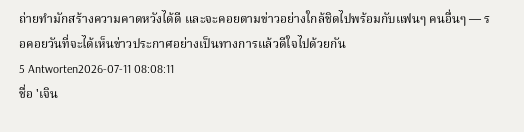ถ่ายทำมักสร้างความคาดหวังได้ดี และจะคอยตามข่าวอย่างใกล้ชิดไปพร้อมกับแฟนๆ คนอื่นๆ — รอคอยวันที่จะได้เห็นข่าวประกาศอย่างเป็นทางการแล้วดีใจไปด้วยกัน
5 Antworten2026-07-11 08:08:11
ชื่อ 'เจิน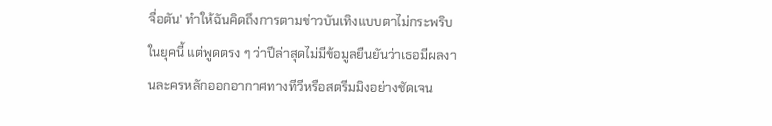จื่อตัน' ทำให้ฉันคิดถึงการตามข่าวบันเทิงแบบตาไม่กระพริบในยุคนี้ แต่พูดตรง ๆ ว่าปีล่าสุดไม่มีข้อมูลยืนยันว่าเธอมีผลงานละครหลักออกอากาศทางทีวีหรือสตรีมมิงอย่างชัดเจน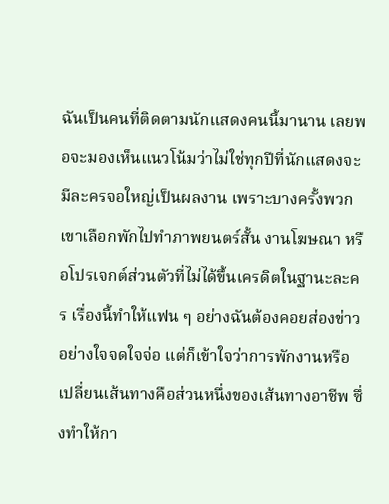ฉันเป็นคนที่ติดตามนักแสดงคนนี้มานาน เลยพอจะมองเห็นแนวโน้มว่าไม่ใช่ทุกปีที่นักแสดงจะมีละครจอใหญ่เป็นผลงาน เพราะบางครั้งพวกเขาเลือกพักไปทำภาพยนตร์สั้น งานโฆษณา หรือโปรเจกต์ส่วนตัวที่ไม่ได้ขึ้นเครดิตในฐานะละคร เรื่องนี้ทำให้แฟน ๆ อย่างฉันต้องคอยส่องข่าวอย่างใจจดใจจ่อ แต่ก็เข้าใจว่าการพักงานหรือเปลี่ยนเส้นทางคือส่วนหนึ่งของเส้นทางอาชีพ ซึ่งทำให้กา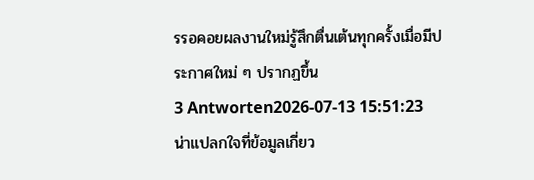รรอคอยผลงานใหม่รู้สึกตื่นเต้นทุกครั้งเมื่อมีประกาศใหม่ ๆ ปรากฏขึ้น
3 Antworten2026-07-13 15:51:23
น่าแปลกใจที่ข้อมูลเกี่ยว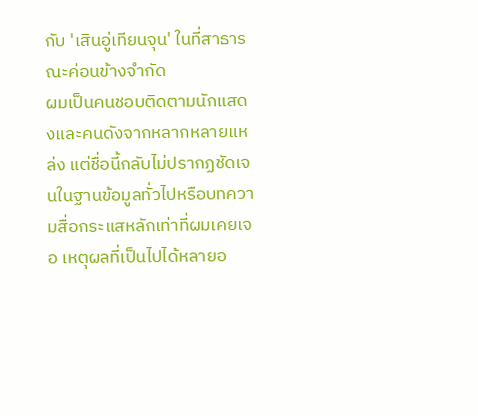กับ 'เสินอู่เทียนจุน' ในที่สาธารณะค่อนข้างจำกัด
ผมเป็นคนชอบติดตามนักแสดงและคนดังจากหลากหลายแหล่ง แต่ชื่อนี้กลับไม่ปรากฏชัดเจนในฐานข้อมูลทั่วไปหรือบทความสื่อกระแสหลักเท่าที่ผมเคยเจอ เหตุผลที่เป็นไปได้หลายอ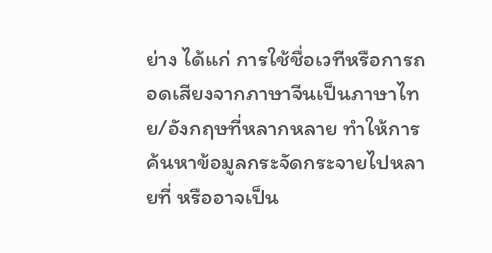ย่าง ได้แก่ การใช้ชื่อเวทีหรือการถอดเสียงจากภาษาจีนเป็นภาษาไทย/อังกฤษที่หลากหลาย ทำให้การค้นหาข้อมูลกระจัดกระจายไปหลายที่ หรืออาจเป็น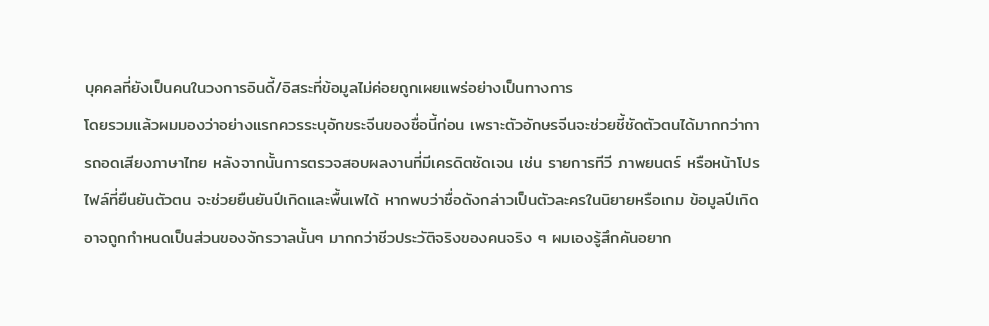บุคคลที่ยังเป็นคนในวงการอินดี้/อิสระที่ข้อมูลไม่ค่อยถูกเผยแพร่อย่างเป็นทางการ
โดยรวมแล้วผมมองว่าอย่างแรกควรระบุอักขระจีนของชื่อนี้ก่อน เพราะตัวอักษรจีนจะช่วยชี้ชัดตัวตนได้มากกว่าการถอดเสียงภาษาไทย หลังจากนั้นการตรวจสอบผลงานที่มีเครดิตชัดเจน เช่น รายการทีวี ภาพยนตร์ หรือหน้าโปรไฟล์ที่ยืนยันตัวตน จะช่วยยืนยันปีเกิดและพื้นเพได้ หากพบว่าชื่อดังกล่าวเป็นตัวละครในนิยายหรือเกม ข้อมูลปีเกิดอาจถูกกำหนดเป็นส่วนของจักรวาลนั้นๆ มากกว่าชีวประวัติจริงของคนจริง ๆ ผมเองรู้สึกคันอยาก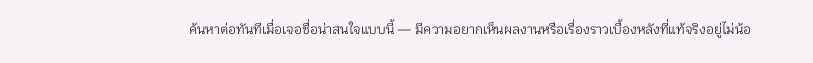ค้นหาต่อทันทีเมื่อเจอชื่อน่าสนใจแบบนี้ — มีความอยากเห็นผลงานหรือเรื่องราวเบื้องหลังที่แท้จริงอยู่ไม่น้อ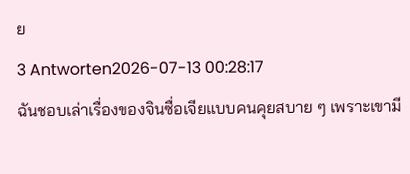ย
3 Antworten2026-07-13 00:28:17
ฉันชอบเล่าเรื่องของจินซื่อเจียแบบคนคุยสบาย ๆ เพราะเขามี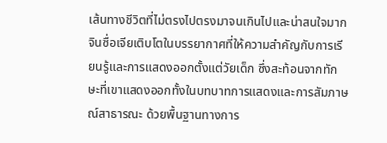เส้นทางชีวิตที่ไม่ตรงไปตรงมาจนเกินไปและน่าสนใจมาก
จินซื่อเจียเติบโตในบรรยากาศที่ให้ความสำคัญกับการเรียนรู้และการแสดงออกตั้งแต่วัยเด็ก ซึ่งสะท้อนจากทักษะที่เขาแสดงออกทั้งในบทบาทการแสดงและการสัมภาษณ์สาธารณะ ด้วยพื้นฐานทางการ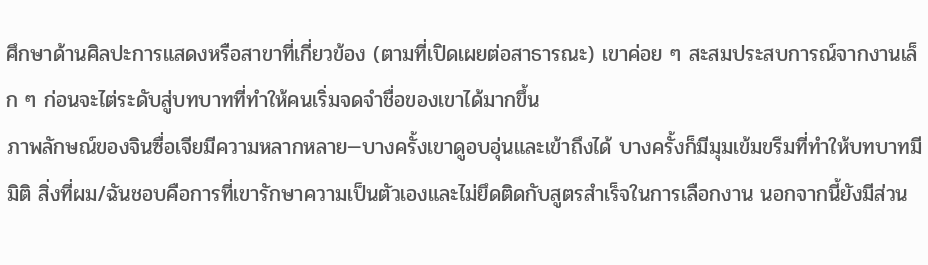ศึกษาด้านศิลปะการแสดงหรือสาขาที่เกี่ยวข้อง (ตามที่เปิดเผยต่อสาธารณะ) เขาค่อย ๆ สะสมประสบการณ์จากงานเล็ก ๆ ก่อนจะไต่ระดับสู่บทบาทที่ทำให้คนเริ่มจดจำชื่อของเขาได้มากขึ้น
ภาพลักษณ์ของจินซื่อเจียมีความหลากหลาย—บางครั้งเขาดูอบอุ่นและเข้าถึงได้ บางครั้งก็มีมุมเข้มขรึมที่ทำให้บทบาทมีมิติ สิ่งที่ผม/ฉันชอบคือการที่เขารักษาความเป็นตัวเองและไม่ยึดติดกับสูตรสำเร็จในการเลือกงาน นอกจากนี้ยังมีส่วน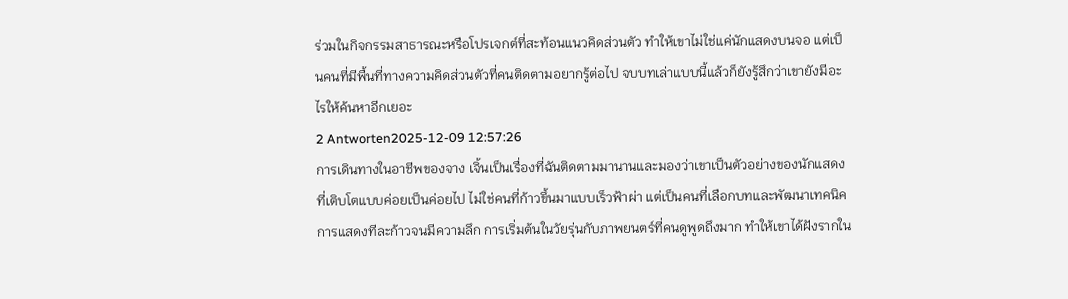ร่วมในกิจกรรมสาธารณะหรือโปรเจกต์ที่สะท้อนแนวคิดส่วนตัว ทำให้เขาไม่ใช่แค่นักแสดงบนจอ แต่เป็นคนที่มีพื้นที่ทางความคิดส่วนตัวที่คนติดตามอยากรู้ต่อไป จบบทเล่าแบบนี้แล้วก็ยังรู้สึกว่าเขายังมีอะไรให้ค้นหาอีกเยอะ
2 Antworten2025-12-09 12:57:26
การเดินทางในอาชีพของจาง เจิ้นเป็นเรื่องที่ฉันติดตามมานานและมองว่าเขาเป็นตัวอย่างของนักแสดงที่เติบโตแบบค่อยเป็นค่อยไป ไม่ใช่คนที่ก้าวขึ้นมาแบบเร็วฟ้าผ่า แต่เป็นคนที่เลือกบทและพัฒนาเทคนิคการแสดงทีละก้าวจนมีความลึก การเริ่มต้นในวัยรุ่นกับภาพยนตร์ที่คนดูพูดถึงมาก ทำให้เขาได้ฝังรากใน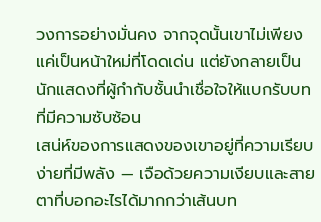วงการอย่างมั่นคง จากจุดนั้นเขาไม่เพียงแค่เป็นหน้าใหม่ที่โดดเด่น แต่ยังกลายเป็นนักแสดงที่ผู้กำกับชั้นนำเชื่อใจให้แบกรับบทที่มีความซับซ้อน
เสน่ห์ของการแสดงของเขาอยู่ที่ความเรียบง่ายที่มีพลัง — เจือด้วยความเงียบและสายตาที่บอกอะไรได้มากกว่าเส้นบท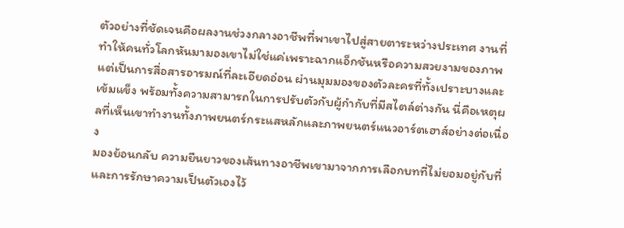ตัวอย่างที่ชัดเจนคือผลงานช่วงกลางอาชีพที่พาเขาไปสู่สายตาระหว่างประเทศ งานที่ทำให้คนทั่วโลกหันมามองเขาไม่ใช่แค่เพราะฉากแอ็กชันหรือความสวยงามของภาพ แต่เป็นการสื่อสารอารมณ์ที่ละเอียดอ่อน ผ่านมุมมองของตัวละครที่ทั้งเปราะบางและเข้มแข็ง พร้อมทั้งความสามารถในการปรับตัวกับผู้กำกับที่มีสไตล์ต่างกัน นี่คือเหตุผลที่เห็นเขาทำงานทั้งภาพยนตร์กระแสหลักและภาพยนตร์แนวอาร์ตเฮาส์อย่างต่อเนื่อง
มองย้อนกลับ ความยืนยาวของเส้นทางอาชีพเขามาจากการเลือกบทที่ไม่ยอมอยู่กับที่และการรักษาความเป็นตัวเองไว้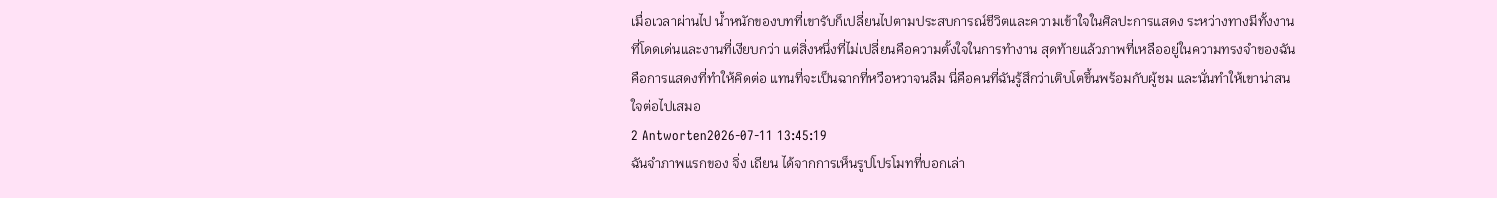เมื่อเวลาผ่านไป น้ำหนักของบทที่เขารับก็เปลี่ยนไปตามประสบการณ์ชีวิตและความเข้าใจในศิลปะการแสดง ระหว่างทางมีทั้งงานที่โดดเด่นและงานที่เงียบกว่า แต่สิ่งหนึ่งที่ไม่เปลี่ยนคือความตั้งใจในการทำงาน สุดท้ายแล้วภาพที่เหลืออยู่ในความทรงจำของฉันคือการแสดงที่ทำให้คิดต่อ แทนที่จะเป็นฉากที่หวือหวาจนลืม นี่คือคนที่ฉันรู้สึกว่าเติบโตขึ้นพร้อมกับผู้ชม และนั่นทำให้เขาน่าสนใจต่อไปเสมอ
2 Antworten2026-07-11 13:45:19
ฉันจำภาพแรกของ จิ่ง เถียน ได้จากการเห็นรูปโปรโมทที่บอกเล่า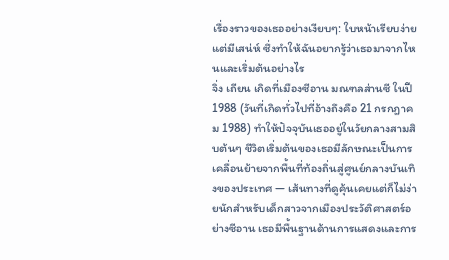เรื่องราวของเธออย่างเงียบๆ: ใบหน้าเรียบง่ายแต่มีเสน่ห์ ซึ่งทำให้ฉันอยากรู้ว่าเธอมาจากไหนและเริ่มต้นอย่างไร
จิ่ง เถียน เกิดที่เมืองซีอาน มณฑลส่านซี ในปี 1988 (วันที่เกิดทั่วไปที่อ้างถึงคือ 21 กรกฎาคม 1988) ทำให้ปัจจุบันเธออยู่ในวัยกลางสามสิบต้นๆ ชีวิตเริ่มต้นของเธอมีลักษณะเป็นการเคลื่อนย้ายจากพื้นที่ท้องถิ่นสู่ศูนย์กลางบันเทิงของประเทศ — เส้นทางที่ดูคุ้นเคยแต่ก็ไม่ง่ายนักสำหรับเด็กสาวจากเมืองประวัติศาสตร์อย่างซีอาน เธอมีพื้นฐานด้านการแสดงและการ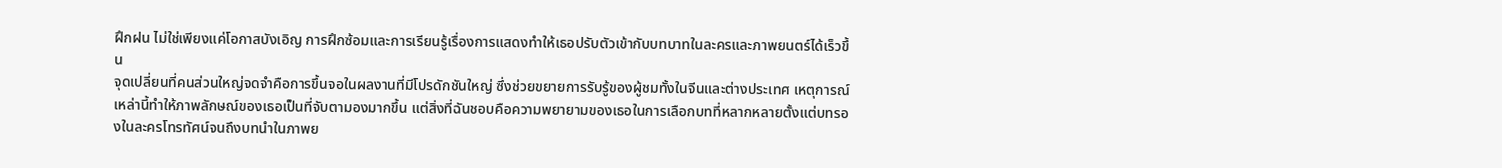ฝึกฝน ไม่ใช่เพียงแค่โอกาสบังเอิญ การฝึกซ้อมและการเรียนรู้เรื่องการแสดงทำให้เธอปรับตัวเข้ากับบทบาทในละครและภาพยนตร์ได้เร็วขึ้น
จุดเปลี่ยนที่คนส่วนใหญ่จดจำคือการขึ้นจอในผลงานที่มีโปรดักชันใหญ่ ซึ่งช่วยขยายการรับรู้ของผู้ชมทั้งในจีนและต่างประเทศ เหตุการณ์เหล่านี้ทำให้ภาพลักษณ์ของเธอเป็นที่จับตามองมากขึ้น แต่สิ่งที่ฉันชอบคือความพยายามของเธอในการเลือกบทที่หลากหลายตั้งแต่บทรองในละครโทรทัศน์จนถึงบทนำในภาพย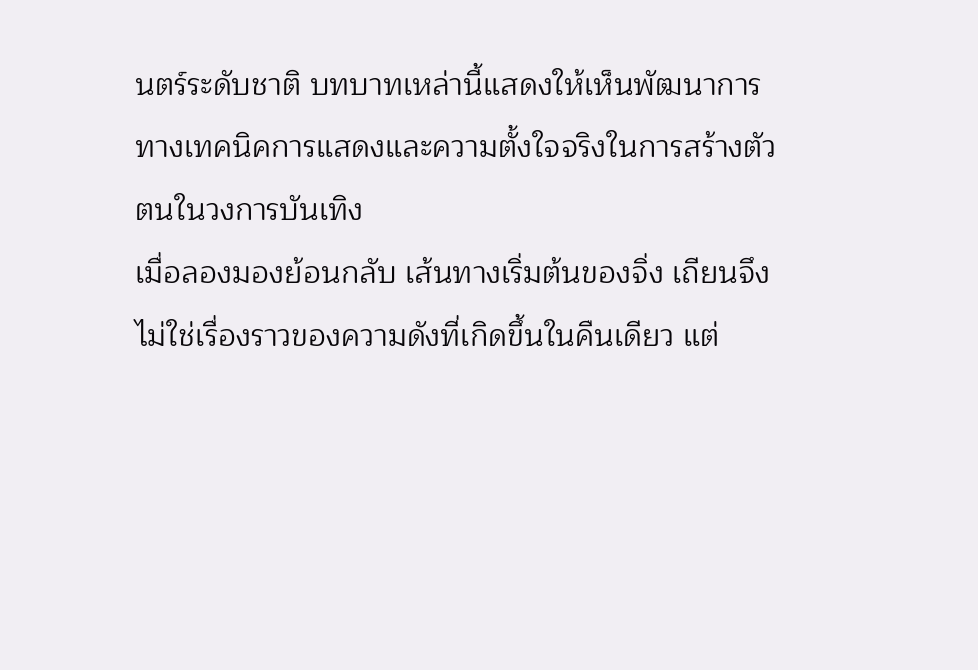นตร์ระดับชาติ บทบาทเหล่านี้แสดงให้เห็นพัฒนาการทางเทคนิคการแสดงและความตั้งใจจริงในการสร้างตัวตนในวงการบันเทิง
เมื่อลองมองย้อนกลับ เส้นทางเริ่มต้นของจิ่ง เถียนจึงไม่ใช่เรื่องราวของความดังที่เกิดขึ้นในคืนเดียว แต่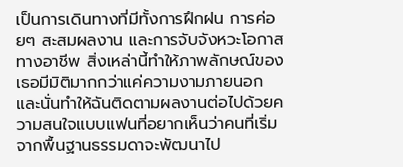เป็นการเดินทางที่มีทั้งการฝึกฝน การค่อยๆ สะสมผลงาน และการจับจังหวะโอกาสทางอาชีพ สิ่งเหล่านี้ทำให้ภาพลักษณ์ของเธอมีมิติมากกว่าแค่ความงามภายนอก และนั่นทำให้ฉันติดตามผลงานต่อไปด้วยความสนใจแบบแฟนที่อยากเห็นว่าคนที่เริ่มจากพื้นฐานธรรมดาจะพัฒนาไป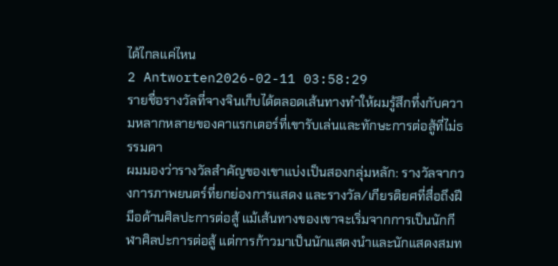ได้ไกลแค่ไหน
2 Antworten2026-02-11 03:58:29
รายชื่อรางวัลที่จางจินเก็บได้ตลอดเส้นทางทำให้ผมรู้สึกทึ่งกับความหลากหลายของคาแรกเตอร์ที่เขารับเล่นและทักษะการต่อสู้ที่ไม่ธรรมดา
ผมมองว่ารางวัลสำคัญของเขาแบ่งเป็นสองกลุ่มหลัก: รางวัลจากวงการภาพยนตร์ที่ยกย่องการแสดง และรางวัล/เกียรติยศที่สื่อถึงฝีมือด้านศิลปะการต่อสู้ แม้เส้นทางของเขาจะเริ่มจากการเป็นนักกีฬาศิลปะการต่อสู้ แต่การก้าวมาเป็นนักแสดงนำและนักแสดงสมท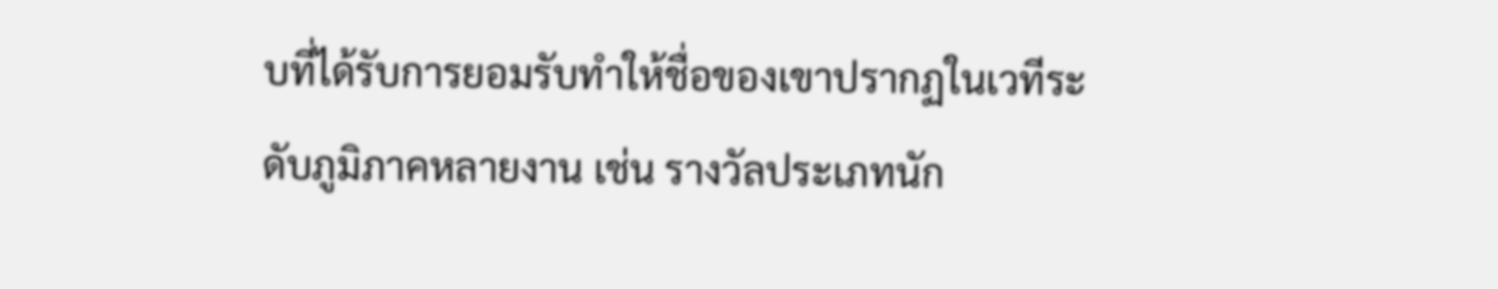บที่ได้รับการยอมรับทำให้ชื่อของเขาปรากฏในเวทีระดับภูมิภาคหลายงาน เช่น รางวัลประเภทนัก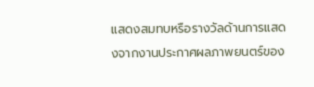แสดงสมทบหรือรางวัลด้านการแสดงจากงานประกาศผลภาพยนตร์ของ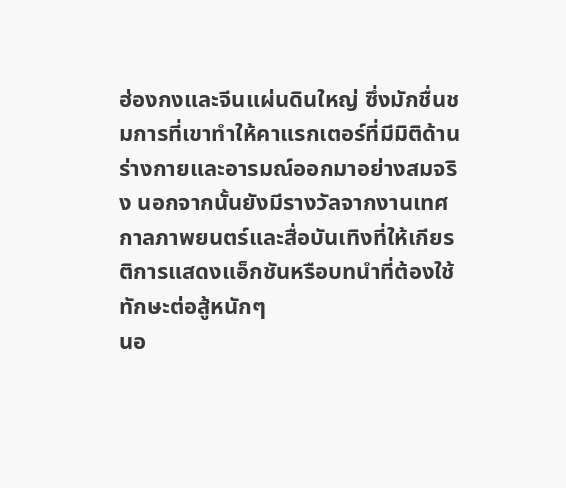ฮ่องกงและจีนแผ่นดินใหญ่ ซึ่งมักชื่นชมการที่เขาทำให้คาแรกเตอร์ที่มีมิติด้านร่างกายและอารมณ์ออกมาอย่างสมจริง นอกจากนั้นยังมีรางวัลจากงานเทศกาลภาพยนตร์และสื่อบันเทิงที่ให้เกียรติการแสดงแอ็กชันหรือบทนำที่ต้องใช้ทักษะต่อสู้หนักๆ
นอ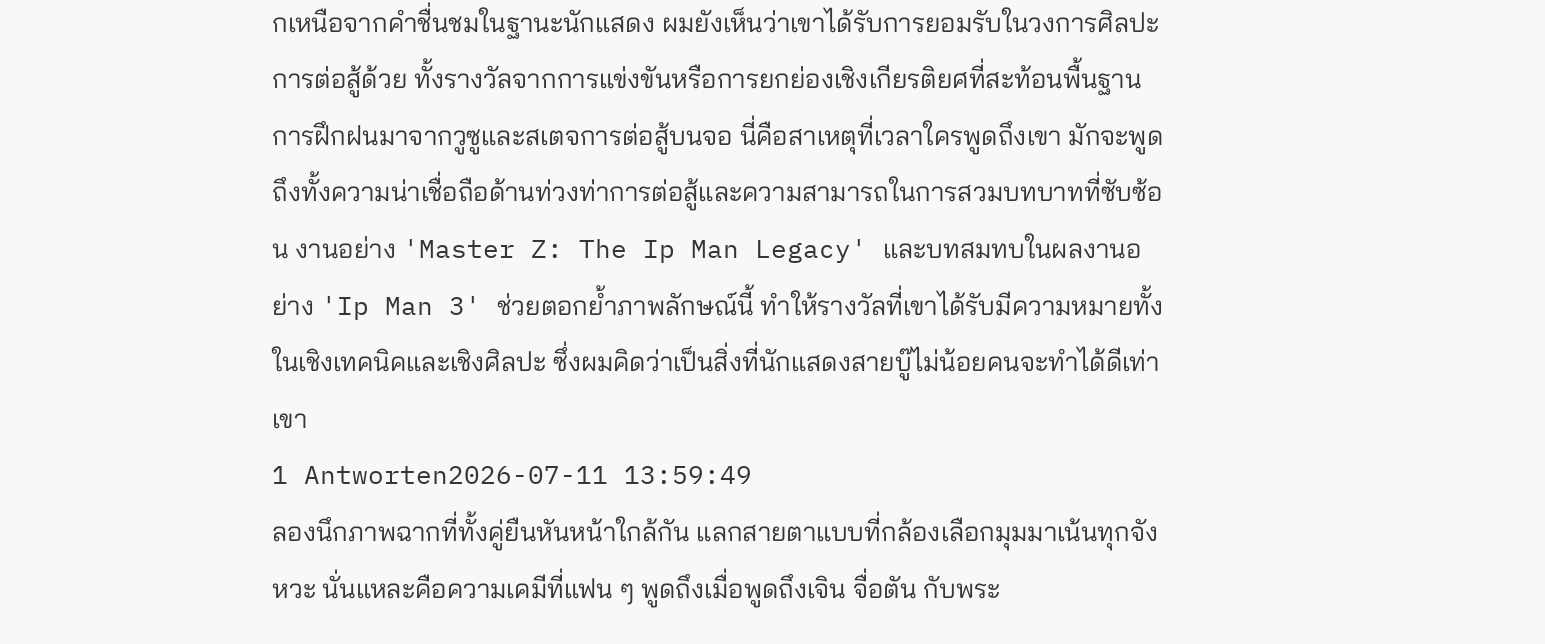กเหนือจากคำชื่นชมในฐานะนักแสดง ผมยังเห็นว่าเขาได้รับการยอมรับในวงการศิลปะการต่อสู้ด้วย ทั้งรางวัลจากการแข่งขันหรือการยกย่องเชิงเกียรติยศที่สะท้อนพื้นฐานการฝึกฝนมาจากวูซูและสเตจการต่อสู้บนจอ นี่คือสาเหตุที่เวลาใครพูดถึงเขา มักจะพูดถึงทั้งความน่าเชื่อถือด้านท่วงท่าการต่อสู้และความสามารถในการสวมบทบาทที่ซับซ้อน งานอย่าง 'Master Z: The Ip Man Legacy' และบทสมทบในผลงานอย่าง 'Ip Man 3' ช่วยตอกย้ำภาพลักษณ์นี้ ทำให้รางวัลที่เขาได้รับมีความหมายทั้งในเชิงเทคนิคและเชิงศิลปะ ซึ่งผมคิดว่าเป็นสิ่งที่นักแสดงสายบู๊ไม่น้อยคนจะทำได้ดีเท่าเขา
1 Antworten2026-07-11 13:59:49
ลองนึกภาพฉากที่ทั้งคู่ยืนหันหน้าใกล้กัน แลกสายตาแบบที่กล้องเลือกมุมมาเน้นทุกจังหวะ นั่นแหละคือความเคมีที่แฟน ๆ พูดถึงเมื่อพูดถึงเจิน จื่อตัน กับพระ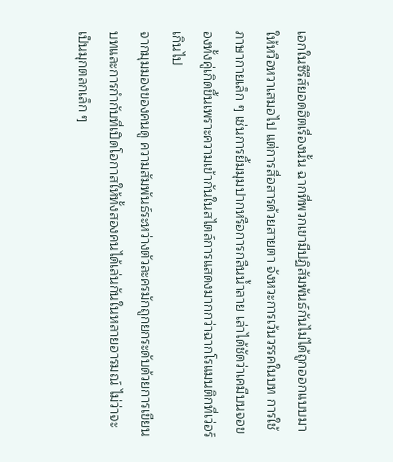เอกในซีรีส์ยอดฮิตเรื่องนั้น ฉากที่พวกเขามีปฏิสัมพันธ์กันไม่ได้ถูกออกแบบมาให้หวือหวาเสมอไป แต่การสื่อสารด้วยสายตา จังหวะการเว้นวรรคในบท การใช้ภาษากายเล็ก ๆ เช่นการยิ้มมุมปากหรือการกลืนน้ำลาย เล่าได้ชัดว่าเคมีบนจอของทั้งคู่เกิดขึ้นเพราะความเข้ากันในสไตล์การแสดงมากกว่าฉากโรแมนติกที่เว่อร์เกินไป
จากมุมมองของคนดู ความสัมพันธ์ระหว่างตัวละครมักถูกยกระดับด้วยการเขียนบทและการกำกับที่เปิดโอกาสให้ทั้งสองคนได้เล่นกันในหลายอารมณ์ ไม่ว่าจะเป็นมุกตลกเล็ก ๆ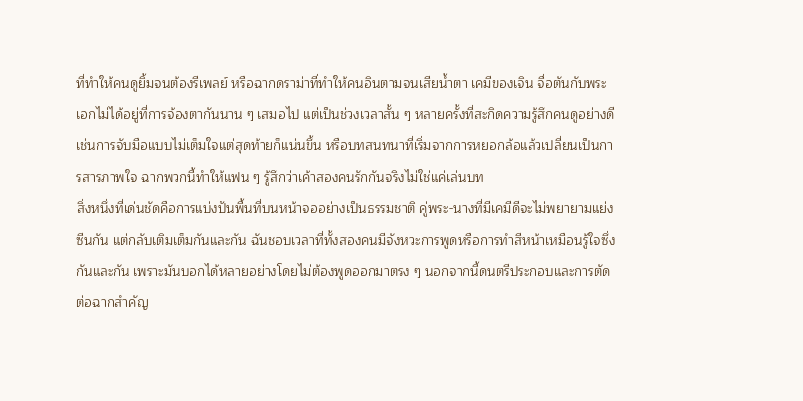ที่ทำให้คนดูยิ้มจนต้องรีเพลย์ หรือฉากดราม่าที่ทำให้คนอินตามจนเสียน้ำตา เคมีของเจิน จื่อตันกับพระเอกไม่ได้อยู่ที่การจ้องตากันนาน ๆ เสมอไป แต่เป็นช่วงเวลาสั้น ๆ หลายครั้งที่สะกิดความรู้สึกคนดูอย่างดี เช่นการจับมือแบบไม่เต็มใจแต่สุดท้ายก็แน่นขึ้น หรือบทสนทนาที่เริ่มจากการหยอกล้อแล้วเปลี่ยนเป็นการสารภาพใจ ฉากพวกนี้ทำให้แฟน ๆ รู้สึกว่าเค้าสองคนรักกันจริงไม่ใช่แค่เล่นบท
สิ่งหนึ่งที่เด่นชัดคือการแบ่งปันพื้นที่บนหน้าจออย่างเป็นธรรมชาติ คู่พระ-นางที่มีเคมีดีจะไม่พยายามแย่งซีนกัน แต่กลับเติมเต็มกันและกัน ฉันชอบเวลาที่ทั้งสองคนมีจังหวะการพูดหรือการทำสีหน้าเหมือนรู้ใจซึ่งกันและกัน เพราะมันบอกได้หลายอย่างโดยไม่ต้องพูดออกมาตรง ๆ นอกจากนี้ดนตรีประกอบและการตัดต่อฉากสำคัญ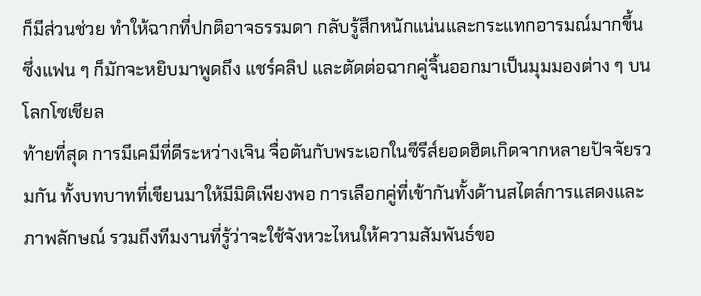ก็มีส่วนช่วย ทำให้ฉากที่ปกติอาจธรรมดา กลับรู้สึกหนักแน่นและกระแทกอารมณ์มากขึ้น ซึ่งแฟน ๆ ก็มักจะหยิบมาพูดถึง แชร์คลิป และตัดต่อฉากคู่จิ้นออกมาเป็นมุมมองต่าง ๆ บนโลกโซเชียล
ท้ายที่สุด การมีเคมีที่ดีระหว่างเจิน จื่อตันกับพระเอกในซีรีส์ยอดฮิตเกิดจากหลายปัจจัยรวมกัน ทั้งบทบาทที่เขียนมาให้มีมิติเพียงพอ การเลือกคู่ที่เข้ากันทั้งด้านสไตล์การแสดงและภาพลักษณ์ รวมถึงทีมงานที่รู้ว่าจะใช้จังหวะไหนให้ความสัมพันธ์ขอ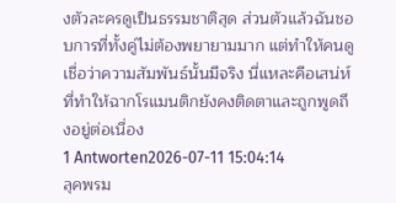งตัวละครดูเป็นธรรมชาติสุด ส่วนตัวแล้วฉันชอบการที่ทั้งคู่ไม่ต้องพยายามมาก แต่ทำให้คนดูเชื่อว่าความสัมพันธ์นั้นมีจริง นี่แหละคือเสน่ห์ที่ทำให้ฉากโรแมนติกยังคงติดตาและถูกพูดถึงอยู่ต่อเนื่อง
1 Antworten2026-07-11 15:04:14
ลุคพรม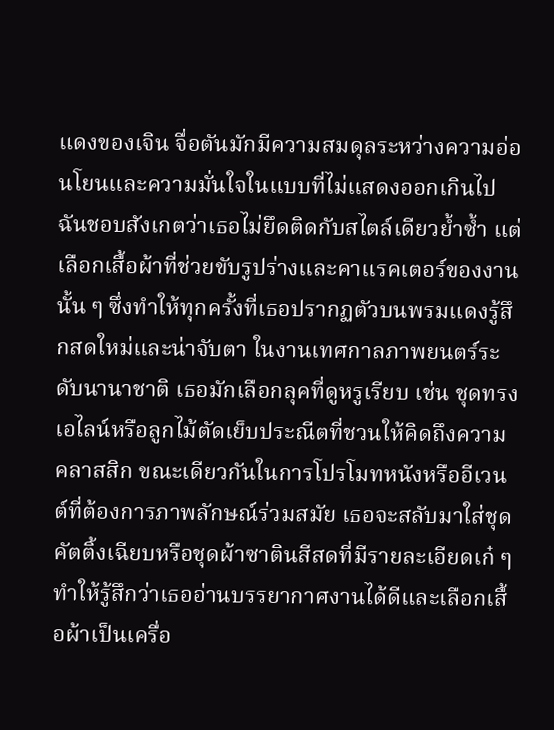แดงของเจิน จื่อตันมักมีความสมดุลระหว่างความอ่อนโยนและความมั่นใจในแบบที่ไม่แสดงออกเกินไป ฉันชอบสังเกตว่าเธอไม่ยึดติดกับสไตล์เดียวย้ำซ้ำ แต่เลือกเสื้อผ้าที่ช่วยขับรูปร่างและคาแรคเตอร์ของงานนั้น ๆ ซึ่งทำให้ทุกครั้งที่เธอปรากฏตัวบนพรมแดงรู้สึกสดใหม่และน่าจับตา ในงานเทศกาลภาพยนตร์ระดับนานาชาติ เธอมักเลือกลุคที่ดูหรูเรียบ เช่น ชุดทรงเอไลน์หรือลูกไม้ตัดเย็บประณีตที่ชวนให้คิดถึงความคลาสสิก ขณะเดียวกันในการโปรโมทหนังหรืออีเวนต์ที่ต้องการภาพลักษณ์ร่วมสมัย เธอจะสลับมาใส่ชุดคัตติ้งเฉียบหรือชุดผ้าซาตินสีสดที่มีรายละเอียดเก๋ ๆ ทำให้รู้สึกว่าเธออ่านบรรยากาศงานได้ดีและเลือกเสื้อผ้าเป็นเครื่อ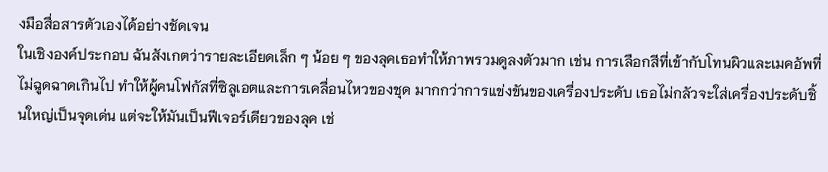งมือสื่อสารตัวเองได้อย่างชัดเจน
ในเชิงองค์ประกอบ ฉันสังเกตว่ารายละเอียดเล็ก ๆ น้อย ๆ ของลุคเธอทำให้ภาพรวมดูลงตัวมาก เช่น การเลือกสีที่เข้ากับโทนผิวและเมคอัพที่ไม่ฉูดฉาดเกินไป ทำให้ผู้คนโฟกัสที่ซิลูเอตและการเคลื่อนไหวของชุด มากกว่าการแข่งขันของเครื่องประดับ เธอไม่กลัวจะใส่เครื่องประดับชิ้นใหญ่เป็นจุดเด่น แต่จะให้มันเป็นฟีเจอร์เดียวของลุค เช่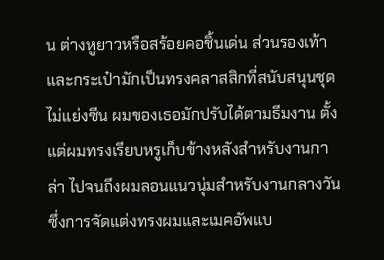น ต่างหูยาวหรือสร้อยคอชิ้นเด่น ส่วนรองเท้าและกระเป๋ามักเป็นทรงคลาสสิกที่สนับสนุนชุด ไม่แย่งซีน ผมของเธอมักปรับได้ตามธีมงาน ตั้งแต่ผมทรงเรียบหรูเก็บข้างหลังสำหรับงานกาล่า ไปจนถึงผมลอนแนวนุ่มสำหรับงานกลางวัน ซึ่งการจัดแต่งทรงผมและเมคอัพแบ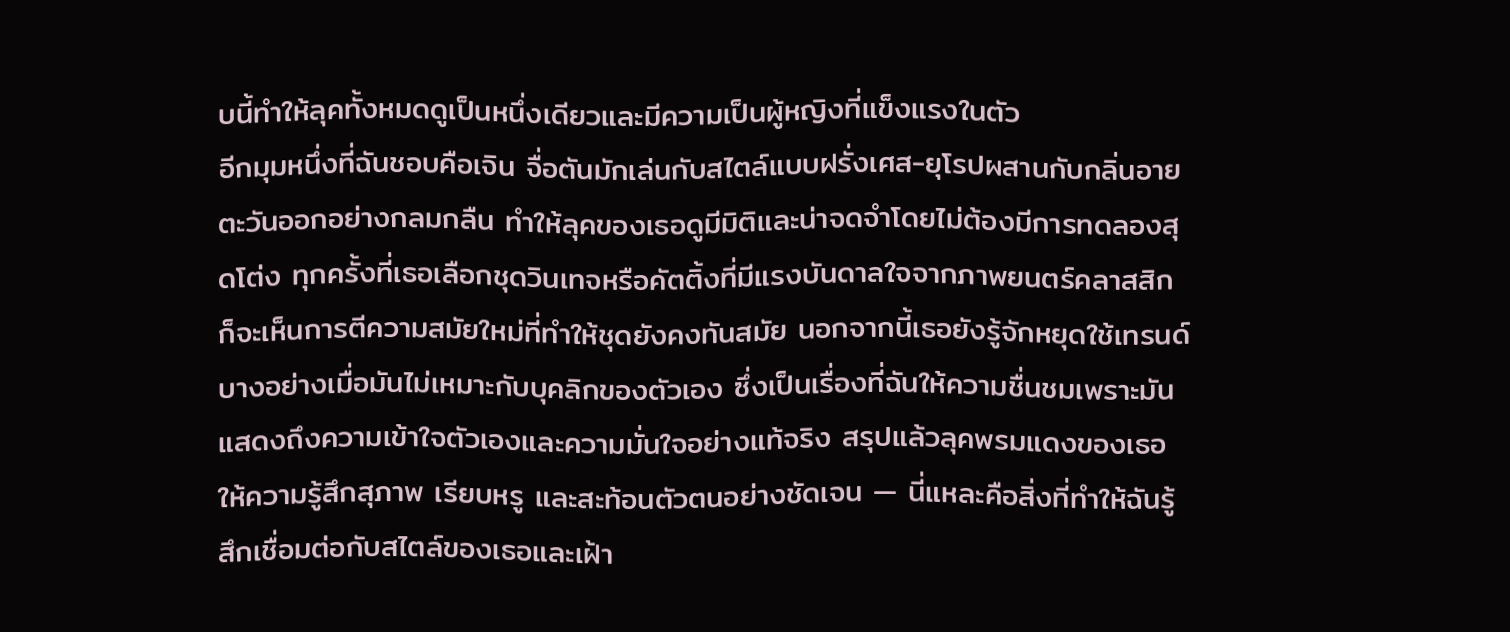บนี้ทำให้ลุคทั้งหมดดูเป็นหนึ่งเดียวและมีความเป็นผู้หญิงที่แข็งแรงในตัว
อีกมุมหนึ่งที่ฉันชอบคือเจิน จื่อตันมักเล่นกับสไตล์แบบฝรั่งเศส-ยุโรปผสานกับกลิ่นอายตะวันออกอย่างกลมกลืน ทำให้ลุคของเธอดูมีมิติและน่าจดจำโดยไม่ต้องมีการทดลองสุดโต่ง ทุกครั้งที่เธอเลือกชุดวินเทจหรือคัตติ้งที่มีแรงบันดาลใจจากภาพยนตร์คลาสสิก ก็จะเห็นการตีความสมัยใหม่ที่ทำให้ชุดยังคงทันสมัย นอกจากนี้เธอยังรู้จักหยุดใช้เทรนด์บางอย่างเมื่อมันไม่เหมาะกับบุคลิกของตัวเอง ซึ่งเป็นเรื่องที่ฉันให้ความชื่นชมเพราะมันแสดงถึงความเข้าใจตัวเองและความมั่นใจอย่างแท้จริง สรุปแล้วลุคพรมแดงของเธอให้ความรู้สึกสุภาพ เรียบหรู และสะท้อนตัวตนอย่างชัดเจน — นี่แหละคือสิ่งที่ทำให้ฉันรู้สึกเชื่อมต่อกับสไตล์ของเธอและเฝ้า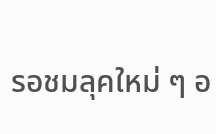รอชมลุคใหม่ ๆ อ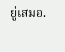ยู่เสมอ.